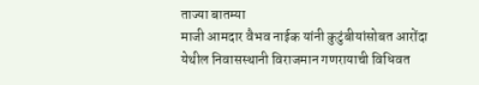ताज्या बातम्या
माजी आमदार वैभव नाईक यांनी कुटुंबीयांसोबत आरोंदा येथील निवासस्थानी विराजमान गणरायाची विधिवत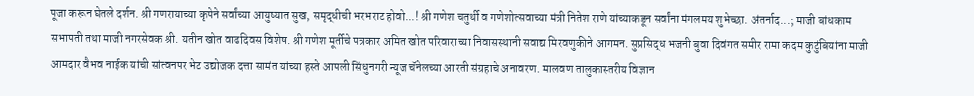पूजा करून घेतले दर्शन. श्री गणरायाच्या कृपेने सर्वांच्या आयुष्यात सुख, समृद्धीची भरभराट होवो...! श्री गणेश चतुर्थी व गणेशोत्सवाच्या मंत्री नितेश राणे यांच्याकडून सर्वांना मंगलमय शुभेच्छा. अंतर्नाद...; माजी बांधकाम सभापती तथा माजी नगरसेवक श्री. यतीन खोत वाढदिवस विशेष. श्री गणेश मूर्तीचे पत्रकार अमित खोत परिवाराच्या निवासस्थानी सवाद्य मिरवणुकीने आगमन. सुप्रसिद्ध भजनी बुवा दिवंगत समीर रामा कदम कुटुंबियांना माजी आमदार वैभव नाईक यांची सांत्वनपर भेट उद्योजक दत्ता सामंत यांच्या हस्ते आपली सिंधुनगरी न्यूज चॅनेलच्या आरती संग्रहाचे अनावरण. मालवण तालुकास्तरीय विज्ञान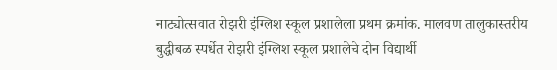नाट्योत्सवात रोझरी इंग्लिश स्कूल प्रशालेला प्रथम क्रमांक. मालवण तालुकास्तरीय बुद्धीबळ स्पर्धेत रोझरी इंग्लिश स्कूल प्रशालेचे दोन विद्यार्थी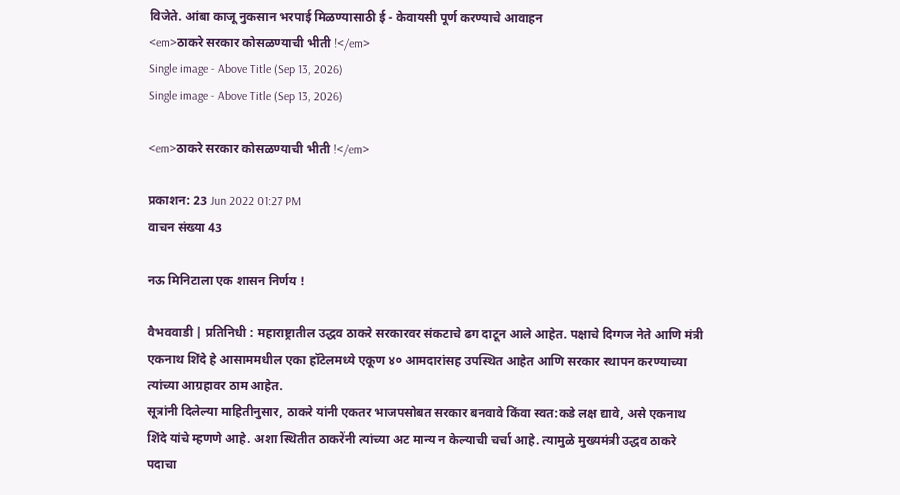विजेते. आंबा काजू नुकसान भरपाई मिळण्यासाठी ई - केवायसी पूर्ण करण्याचे आवाहन
<em>ठाकरे सरकार कोसळण्याची भीती !</em>
Single image - Above Title (Sep 13, 2026)
Single image - Above Title (Sep 13, 2026)

<em>ठाकरे सरकार कोसळण्याची भीती !</em>

प्रकाशन: 23 Jun 2022 01:27 PM
वाचन संख्या 43

नऊ मिनिटाला एक शासन निर्णय !

वैभववाडी | प्रतिनिधी : महाराष्ट्रातील उद्धव ठाकरे सरकारवर संकटाचे ढग दाटून आले आहेत. पक्षाचे दिग्गज नेते आणि मंत्री एकनाथ शिंदे हे आसाममधील एका हॉटेलमध्ये एकूण ४० आमदारांसह उपस्थित आहेत आणि सरकार स्थापन करण्याच्या त्यांच्या आग्रहावर ठाम आहेत.
सूत्रांनी दिलेल्या माहितीनुसार, ठाकरे यांनी एकतर भाजपसोबत सरकार बनवावे किंवा स्वत:कडे लक्ष द्यावे, असे एकनाथ शिंदे यांचे म्हणणे आहे. अशा स्थितीत ठाकरेंनी त्यांच्या अट मान्य न केल्याची चर्चा आहे. त्यामुळे मुख्यमंत्री उद्धव ठाकरे पदाचा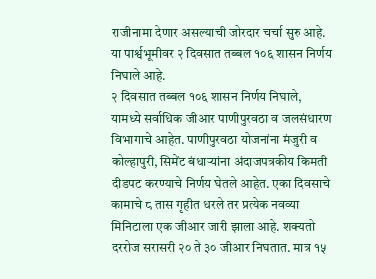राजीनामा देणार असल्याची जोरदार चर्चा सुरु आहे. या पार्श्वभूमीवर २ दिवसात तब्बल १०६ शासन निर्णय निघाले आहे.
२ दिवसात तब्बल १०६ शासन निर्णय निघाले, यामध्ये सर्वाधिक जीआर पाणीपुरवठा व जलसंधारण विभागाचे आहेत. पाणीपुरवठा योजनांना मंजुरी व कोल्हापुरी, सिमेंट बंधाऱ्यांना अंदाजपत्रकीय किमती दीडपट करण्याचे निर्णय घेतले आहेत. एका दिवसाचे कामाचे ८ तास गृहीत धरले तर प्रत्येक नवव्या मिनिटाला एक जीआर जारी झाला आहे. शक्यतो दररोज सरासरी २० ते ३० जीआर निघतात. मात्र १५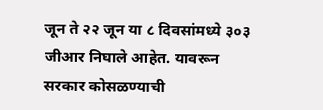जून ते २२ जून या ८ दिवसांमध्ये ३०३ जीआर निघाले आहेत. यावरून सरकार कोसळण्याची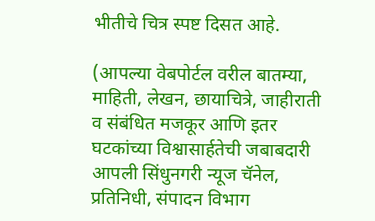भीतीचे चित्र स्पष्ट दिसत आहे.

(आपल्या वेबपोर्टल वरील बातम्या, माहिती, लेखन, छायाचित्रे, जाहीराती व संबंधित मजकूर आणि इतर घटकांच्या विश्वासार्हतेची जबाबदारी आपली सिंधुनगरी न्यूज चॅनेल, प्रतिनिधी, संपादन विभाग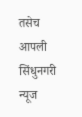तसेच आपली सिंधुनगरी न्यूज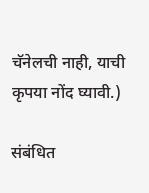चॅनेलची नाही, याची कृपया नोंद घ्यावी.)

संबंधित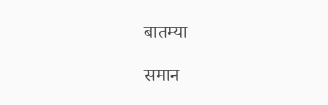बातम्या

समान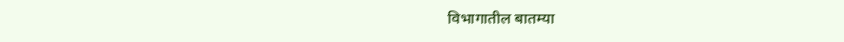विभागातील बातम्या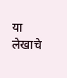या लेखाचे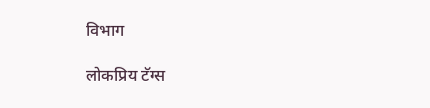विभाग

लोकप्रिय टॅग्स